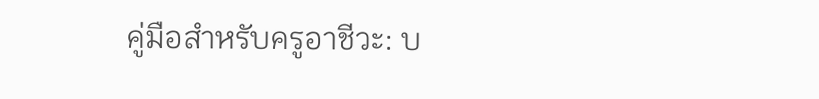คู่มือสำหรับครูอาชีวะ: บ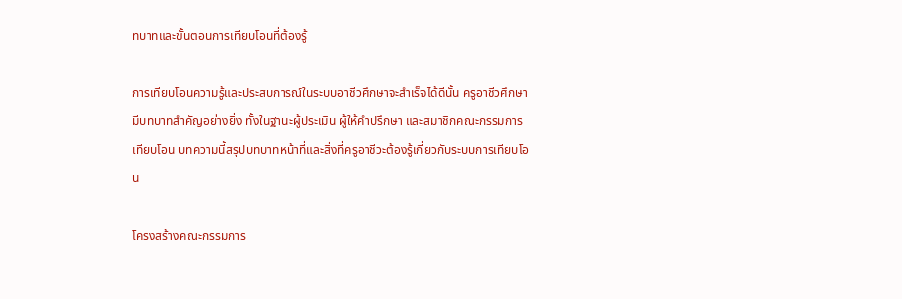ทบาทและขั้นตอนการเทียบโอนที่ต้องรู้

การเทียบโอนความรู้และประสบการณ์ในระบบอาชีวศึกษาจะสำเร็จได้ดีนั้น ครูอาชีวศึกษา มีบทบาทสำคัญอย่างยิ่ง ทั้งในฐานะผู้ประเมิน ผู้ให้คำปรึกษา และสมาชิกคณะกรรมการเทียบโอน บทความนี้สรุปบทบาทหน้าที่และสิ่งที่ครูอาชีวะต้องรู้เกี่ยวกับระบบการเทียบโอน

โครงสร้างคณะกรรมการ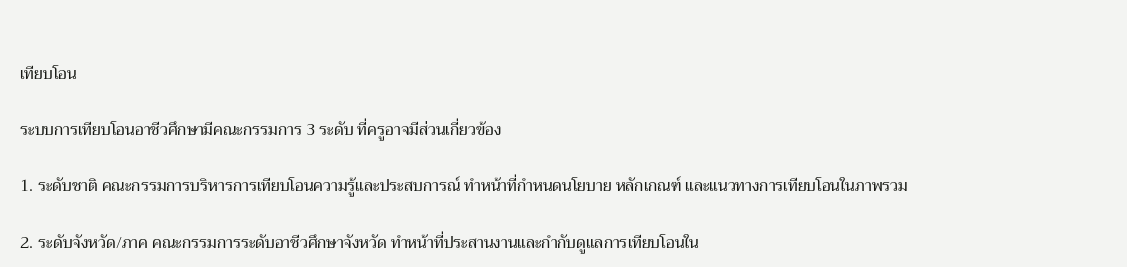เทียบโอน

ระบบการเทียบโอนอาชีวศึกษามีคณะกรรมการ 3 ระดับ ที่ครูอาจมีส่วนเกี่ยวข้อง

1. ระดับชาติ คณะกรรมการบริหารการเทียบโอนความรู้และประสบการณ์ ทำหน้าที่กำหนดนโยบาย หลักเกณฑ์ และแนวทางการเทียบโอนในภาพรวม

2. ระดับจังหวัด/ภาค คณะกรรมการระดับอาชีวศึกษาจังหวัด ทำหน้าที่ประสานงานและกำกับดูแลการเทียบโอนใน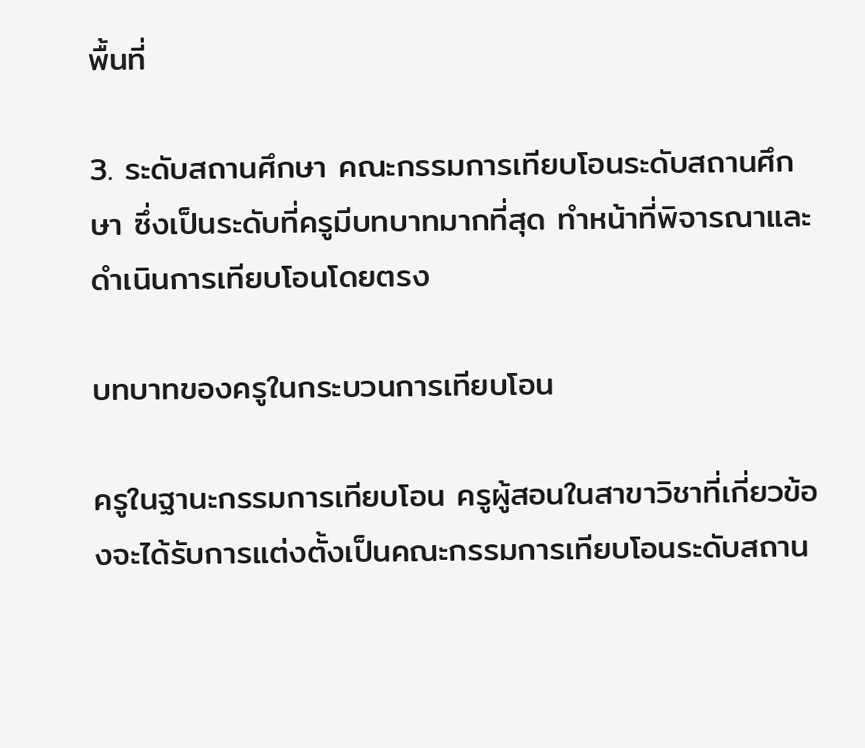พื้นที่

3. ระดับสถานศึกษา คณะกรรมการเทียบโอนระดับสถานศึกษา ซึ่งเป็นระดับที่ครูมีบทบาทมากที่สุด ทำหน้าที่พิจารณาและดำเนินการเทียบโอนโดยตรง

บทบาทของครูในกระบวนการเทียบโอน

ครูในฐานะกรรมการเทียบโอน ครูผู้สอนในสาขาวิชาที่เกี่ยวข้องจะได้รับการแต่งตั้งเป็นคณะกรรมการเทียบโอนระดับสถาน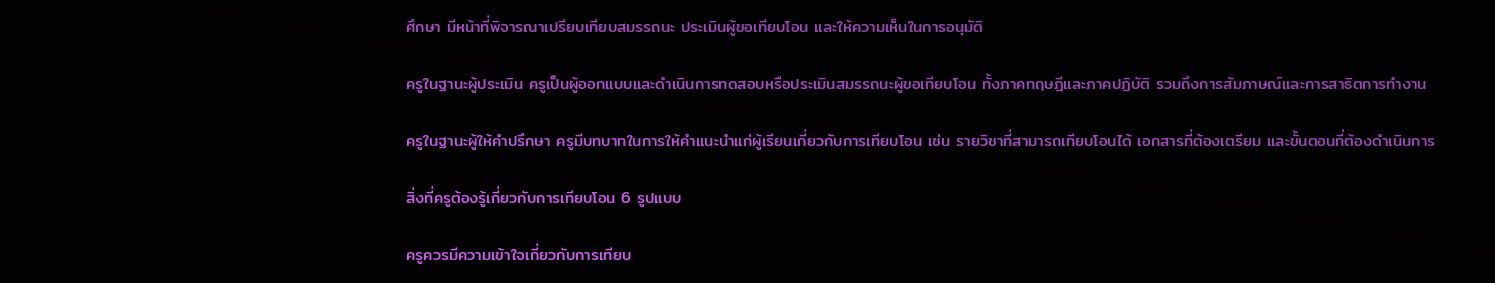ศึกษา มีหน้าที่พิจารณาเปรียบเทียบสมรรถนะ ประเมินผู้ขอเทียบโอน และให้ความเห็นในการอนุมัติ

ครูในฐานะผู้ประเมิน ครูเป็นผู้ออกแบบและดำเนินการทดสอบหรือประเมินสมรรถนะผู้ขอเทียบโอน ทั้งภาคทฤษฎีและภาคปฏิบัติ รวมถึงการสัมภาษณ์และการสาธิตการทำงาน

ครูในฐานะผู้ให้คำปรึกษา ครูมีบทบาทในการให้คำแนะนำแก่ผู้เรียนเกี่ยวกับการเทียบโอน เช่น รายวิชาที่สามารถเทียบโอนได้ เอกสารที่ต้องเตรียม และขั้นตอนที่ต้องดำเนินการ

สิ่งที่ครูต้องรู้เกี่ยวกับการเทียบโอน 6 รูปแบบ

ครูควรมีความเข้าใจเกี่ยวกับการเทียบ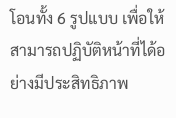โอนทั้ง 6 รูปแบบ เพื่อให้สามารถปฏิบัติหน้าที่ได้อย่างมีประสิทธิภาพ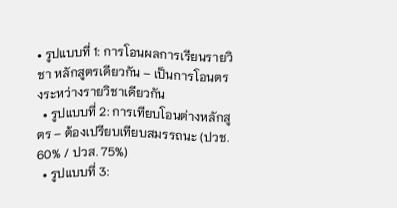• รูปแบบที่ 1: การโอนผลการเรียนรายวิชา หลักสูตรเดียวกัน – เป็นการโอนตรงระหว่างรายวิชาเดียวกัน
  • รูปแบบที่ 2: การเทียบโอนต่างหลักสูตร – ต้องเปรียบเทียบสมรรถนะ (ปวช. 60% / ปวส. 75%)
  • รูปแบบที่ 3: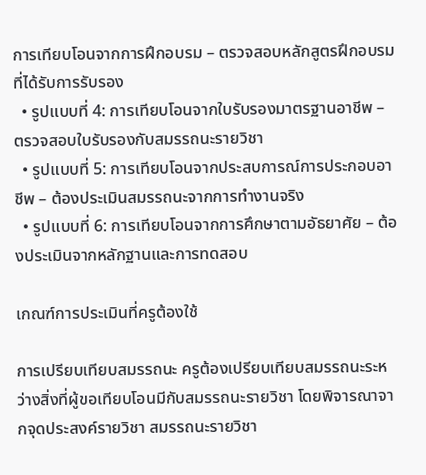การเทียบโอนจากการฝึกอบรม – ตรวจสอบหลักสูตรฝึกอบรมที่ได้รับการรับรอง
  • รูปแบบที่ 4: การเทียบโอนจากใบรับรองมาตรฐานอาชีพ – ตรวจสอบใบรับรองกับสมรรถนะรายวิชา
  • รูปแบบที่ 5: การเทียบโอนจากประสบการณ์การประกอบอาชีพ – ต้องประเมินสมรรถนะจากการทำงานจริง
  • รูปแบบที่ 6: การเทียบโอนจากการศึกษาตามอัธยาศัย – ต้องประเมินจากหลักฐานและการทดสอบ

เกณฑ์การประเมินที่ครูต้องใช้

การเปรียบเทียบสมรรถนะ ครูต้องเปรียบเทียบสมรรถนะระหว่างสิ่งที่ผู้ขอเทียบโอนมีกับสมรรถนะรายวิชา โดยพิจารณาจากจุดประสงค์รายวิชา สมรรถนะรายวิชา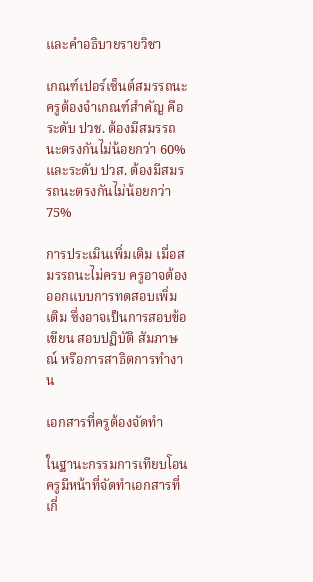และคำอธิบายรายวิชา

เกณฑ์เปอร์เซ็นต์สมรรถนะ ครูต้องจำเกณฑ์สำคัญ คือ ระดับ ปวช. ต้องมีสมรรถนะตรงกันไม่น้อยกว่า 60% และระดับ ปวส. ต้องมีสมรรถนะตรงกันไม่น้อยกว่า 75%

การประเมินเพิ่มเติม เมื่อสมรรถนะไม่ครบ ครูอาจต้องออกแบบการทดสอบเพิ่มเติม ซึ่งอาจเป็นการสอบข้อเขียน สอบปฏิบัติ สัมภาษณ์ หรือการสาธิตการทำงาน

เอกสารที่ครูต้องจัดทำ

ในฐานะกรรมการเทียบโอน ครูมีหน้าที่จัดทำเอกสารที่เกี่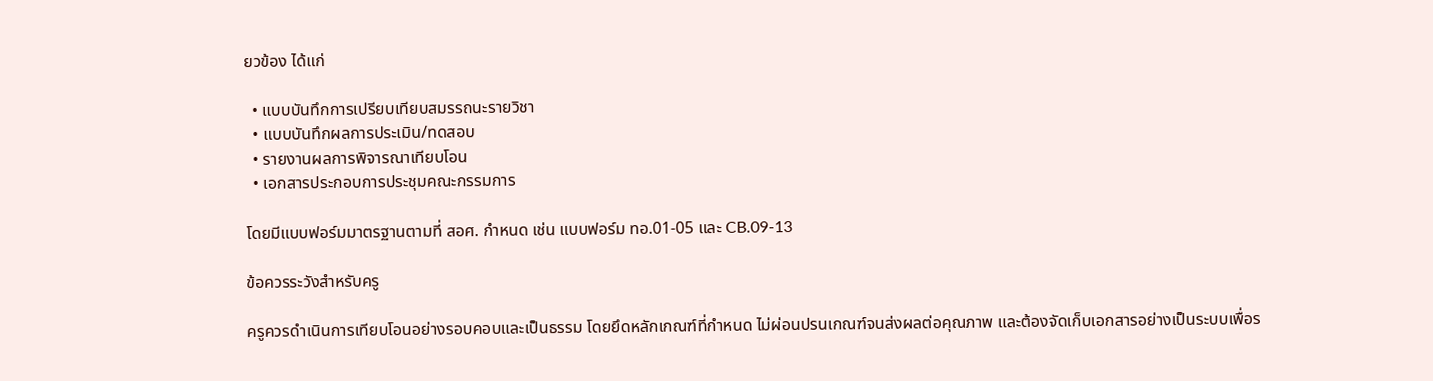ยวข้อง ได้แก่

  • แบบบันทึกการเปรียบเทียบสมรรถนะรายวิชา
  • แบบบันทึกผลการประเมิน/ทดสอบ
  • รายงานผลการพิจารณาเทียบโอน
  • เอกสารประกอบการประชุมคณะกรรมการ

โดยมีแบบฟอร์มมาตรฐานตามที่ สอศ. กำหนด เช่น แบบฟอร์ม ทอ.01-05 และ CB.09-13

ข้อควรระวังสำหรับครู

ครูควรดำเนินการเทียบโอนอย่างรอบคอบและเป็นธรรม โดยยึดหลักเกณฑ์ที่กำหนด ไม่ผ่อนปรนเกณฑ์จนส่งผลต่อคุณภาพ และต้องจัดเก็บเอกสารอย่างเป็นระบบเพื่อร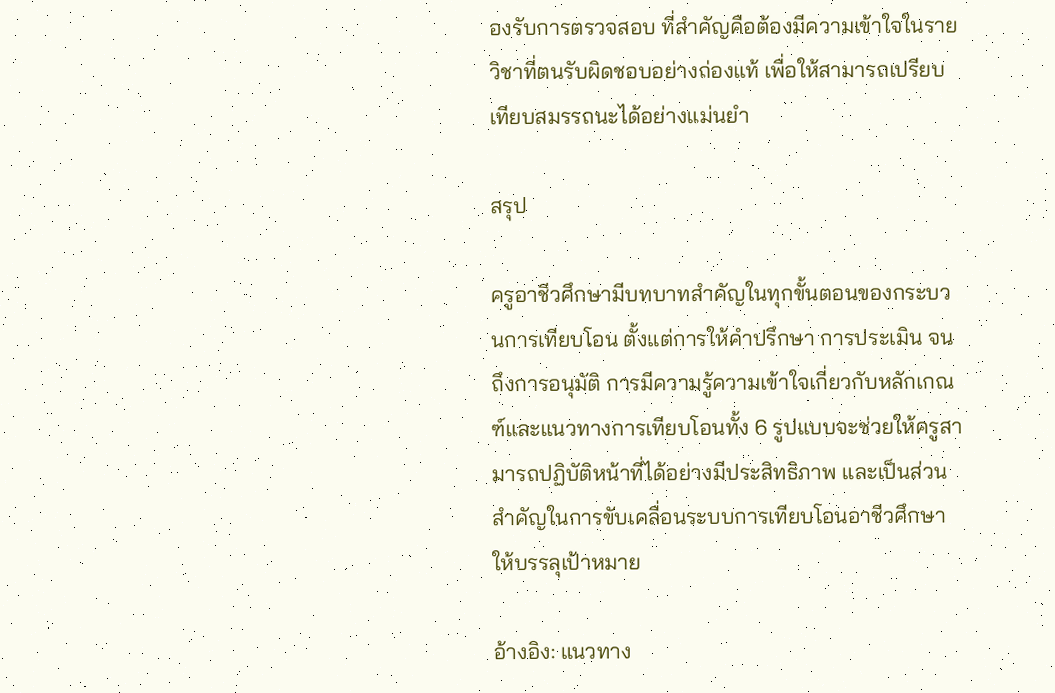องรับการตรวจสอบ ที่สำคัญคือต้องมีความเข้าใจในรายวิชาที่ตนรับผิดชอบอย่างถ่องแท้ เพื่อให้สามารถเปรียบเทียบสมรรถนะได้อย่างแม่นยำ

สรุป

ครูอาชีวศึกษามีบทบาทสำคัญในทุกขั้นตอนของกระบวนการเทียบโอน ตั้งแต่การให้คำปรึกษา การประเมิน จนถึงการอนุมัติ การมีความรู้ความเข้าใจเกี่ยวกับหลักเกณฑ์และแนวทางการเทียบโอนทั้ง 6 รูปแบบจะช่วยให้ครูสามารถปฏิบัติหน้าที่ได้อย่างมีประสิทธิภาพ และเป็นส่วนสำคัญในการขับเคลื่อนระบบการเทียบโอนอาชีวศึกษาให้บรรลุเป้าหมาย

อ้างอิง: แนวทาง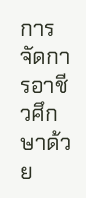การจัดการอาชีวศึกษาด้วย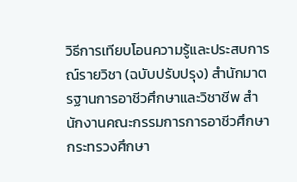วิธีการเทียบโอนความรู้และประสบการณ์รายวิชา (ฉบับปรับปรุง) สำนักมาตรฐานการอาชีวศึกษาและวิชาชีพ สำนักงานคณะกรรมการการอาชีวศึกษา กระทรวงศึกษา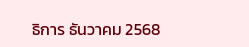ธิการ ธันวาคม 2568